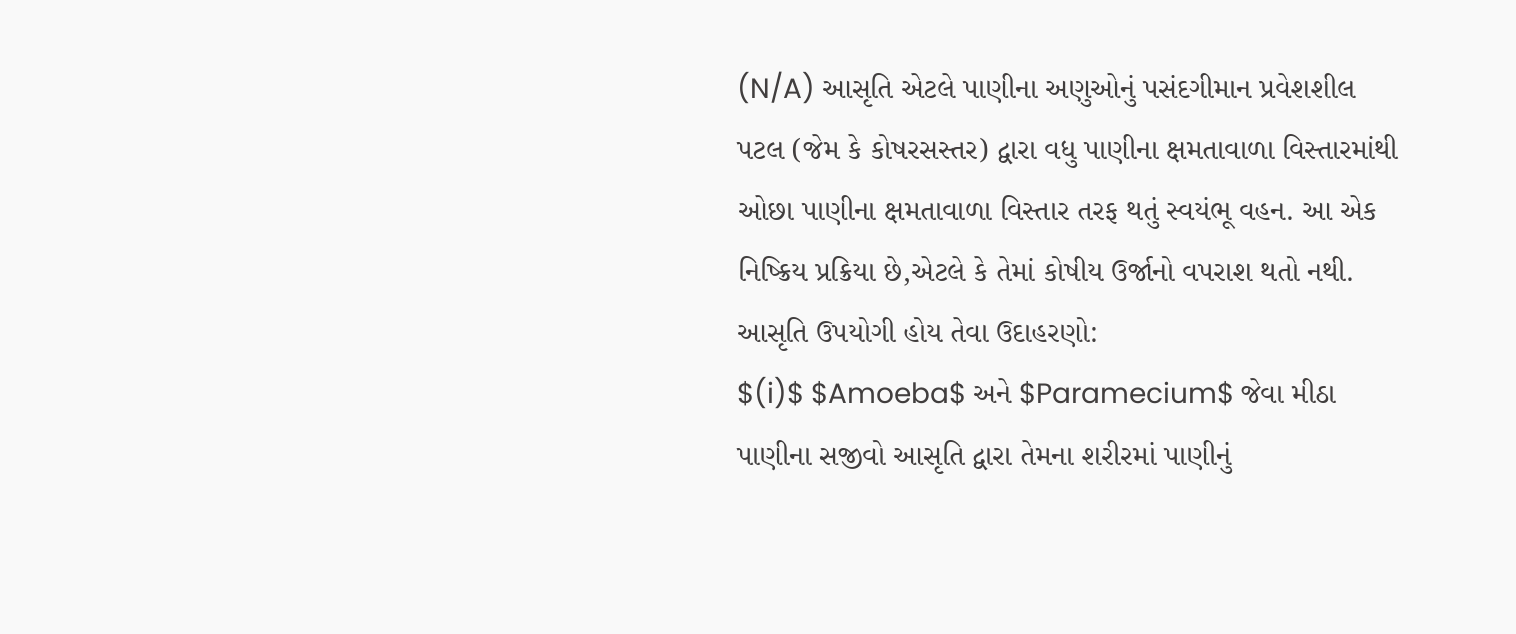(N/A) આસૃતિ એટલે પાણીના અણુઓનું પસંદગીમાન પ્રવેશશીલ પટલ (જેમ કે કોષરસસ્તર) દ્વારા વધુ પાણીના ક્ષમતાવાળા વિસ્તારમાંથી ઓછા પાણીના ક્ષમતાવાળા વિસ્તાર તરફ થતું સ્વયંભૂ વહન. આ એક નિષ્ક્રિય પ્રક્રિયા છે,એટલે કે તેમાં કોષીય ઉર્જાનો વપરાશ થતો નથી.
આસૃતિ ઉપયોગી હોય તેવા ઉદાહરણો:
$(i)$ $Amoeba$ અને $Paramecium$ જેવા મીઠા પાણીના સજીવો આસૃતિ દ્વારા તેમના શરીરમાં પાણીનું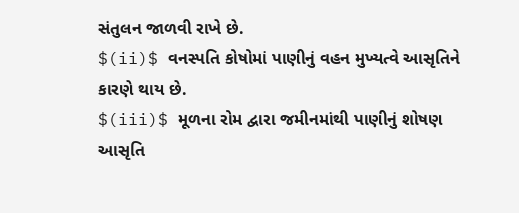સંતુલન જાળવી રાખે છે.
$(ii)$ વનસ્પતિ કોષોમાં પાણીનું વહન મુખ્યત્વે આસૃતિને કારણે થાય છે.
$(iii)$ મૂળના રોમ દ્વારા જમીનમાંથી પાણીનું શોષણ આસૃતિ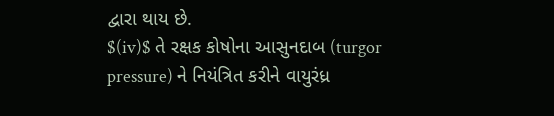દ્વારા થાય છે.
$(iv)$ તે રક્ષક કોષોના આસુનદાબ (turgor pressure) ને નિયંત્રિત કરીને વાયુરંધ્ર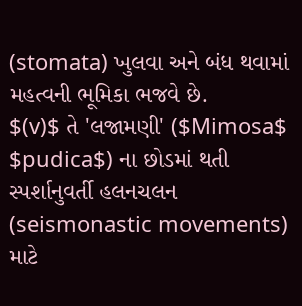(stomata) ખુલવા અને બંધ થવામાં મહત્વની ભૂમિકા ભજવે છે.
$(v)$ તે 'લજામણી' ($Mimosa$ $pudica$) ના છોડમાં થતી સ્પર્શાનુવર્તી હલનચલન (seismonastic movements) માટે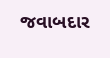જવાબદાર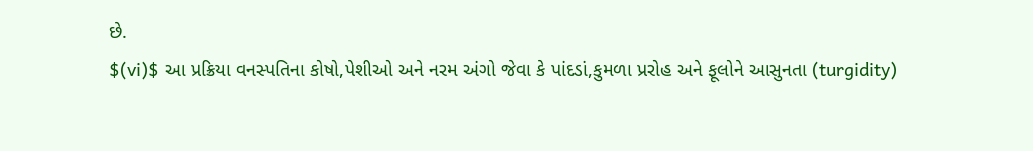છે.
$(vi)$ આ પ્રક્રિયા વનસ્પતિના કોષો,પેશીઓ અને નરમ અંગો જેવા કે પાંદડાં,કુમળા પ્રરોહ અને ફૂલોને આસુનતા (turgidity)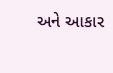અને આકાર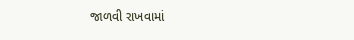જાળવી રાખવામાં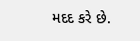મદદ કરે છે.